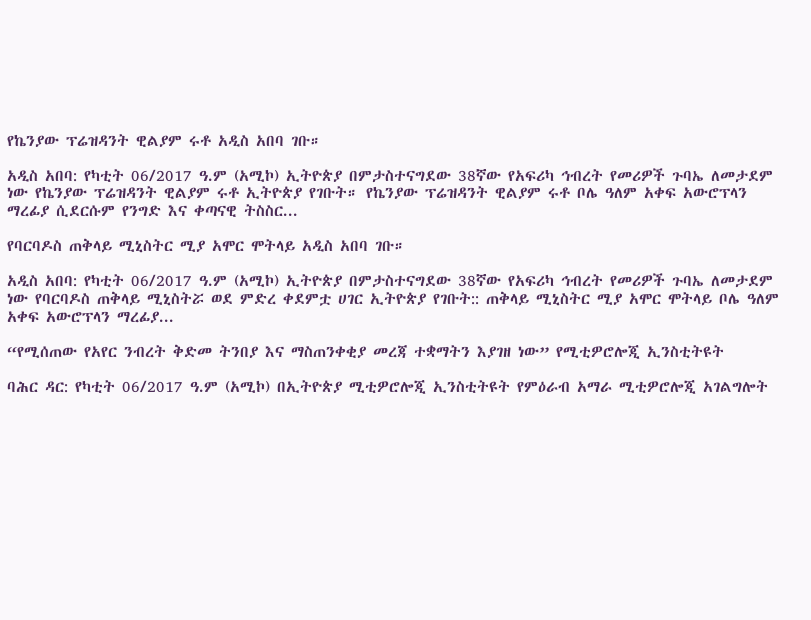የኬንያው ፕሬዝዳንት ዊልያም ሩቶ አዲስ አበባ ገቡ።

አዲስ አበባ: የካቲት 06/2017 ዓ.ም (አሚኮ) ኢትዮጵያ በምታስተናግደው 38ኛው የአፍሪካ ኅብረት የመሪዎች ጉባኤ ለመታደም ነው የኬንያው ፕሬዝዳንት ዊልያም ሩቶ ኢትዮጵያ የገቡት። የኬንያው ፕሬዝዳንት ዊልያም ሩቶ ቦሌ ዓለም አቀፍ አውሮፕላን ማረፊያ ሲደርሱም የንግድ እና ቀጣናዊ ትስስር...

የባርባዶስ ጠቅላይ ሚኒስትር ሚያ አሞር ሞትላይ አዲስ አበባ ገቡ።

አዲስ አበባ: የካቲት 06/2017 ዓ.ም (አሚኮ) ኢትዮጵያ በምታስተናግደው 38ኛው የአፍሪካ ኅብረት የመሪዎች ጉባኤ ለመታደም ነው የባርባዶስ ጠቅላይ ሚኒስትሯ ወደ ምድረ ቀደምቷ ሀገር ኢትዮጵያ የገቡት:: ጠቅላይ ሚኒስትር ሚያ አሞር ሞትላይ ቦሌ ዓለም አቀፍ አውሮፕላን ማረፊያ...

“የሚሰጠው የአየር ንብረት ቅድመ ትንበያ እና ማስጠንቀቂያ መረጃ ተቋማትን እያገዘ ነው” የሚቲዎሮሎጂ ኢንስቲትዩት

ባሕር ዳር: የካቲት 06/2017 ዓ.ም (አሚኮ) በኢትዮጵያ ሚቲዎሮሎጂ ኢንስቲትዩት የምዕራብ አማራ ሚቲዎሮሎጂ አገልግሎት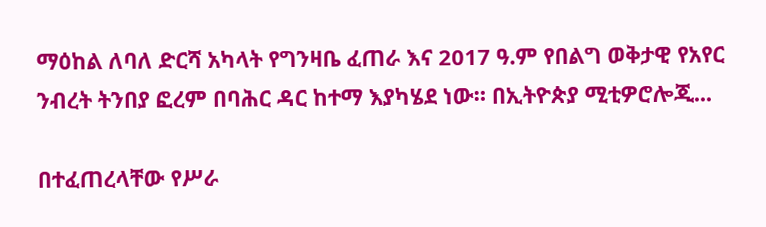ማዕከል ለባለ ድርሻ አካላት የግንዛቤ ፈጠራ እና 2017 ዓ.ም የበልግ ወቅታዊ የአየር ንብረት ትንበያ ፎረም በባሕር ዳር ከተማ እያካሄደ ነው። በኢትዮጵያ ሚቲዎሮሎጂ...

በተፈጠረላቸው የሥራ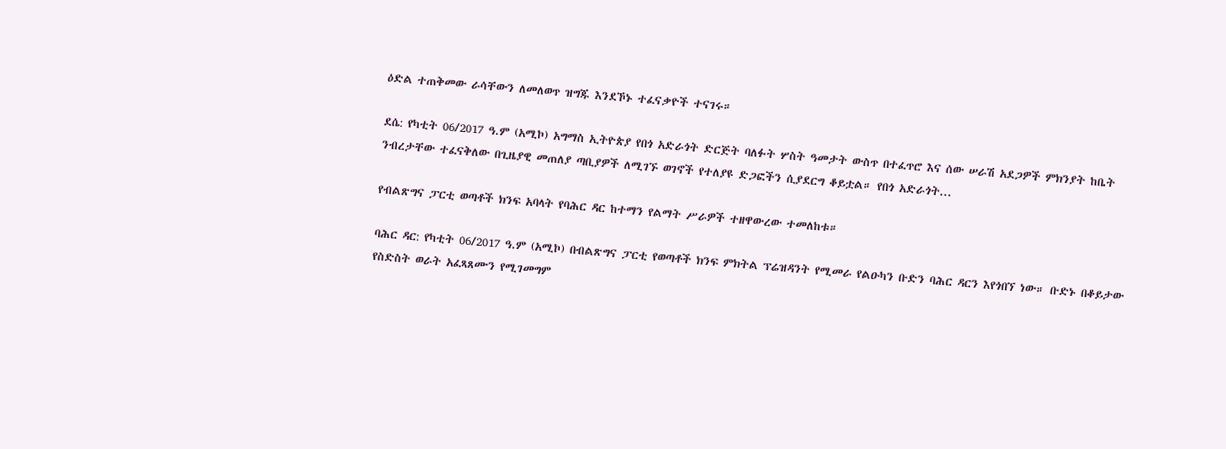ዕድል ተጠቅመው ራሳቸውን ለመለወጥ ዝግጁ እንደኾኑ ተፈናቃዮች ተናገሩ።

ደሴ: የካቲት 06/2017 ዓ.ም (አሚኮ) አግማስ ኢትዮጵያ የበጎ አድራጎት ድርጅት ባለፉት ሦስት ዓመታት ውስጥ በተፈጥሮ እና ሰው ሠራሽ አደጋዎች ምክንያት ከቤት ንብረታቸው ተፈናቅለው በጊዜያዊ መጠለያ ጣቢያዎች ለሚገኙ ወገኖች የተለያዩ ድጋፎችን ሲያደርግ ቆይቷል። የበጎ አድራጎት...

የብልጽግና ፓርቲ ወጣቶች ክንፍ አባላት የባሕር ዳር ከተማን የልማት ሥራዎች ተዘዋውረው ተመለከቱ።

ባሕር ዳር: የካቲት 06/2017 ዓ.ም (አሚኮ) በብልጽግና ፓርቲ የወጣቶች ክንፍ ምክትል ፕሬዝዳንት የሚመራ የልዑካን ቡድን ባሕር ዳርን እየጎበኘ ነው። ቡድኑ በቆይታው የስድስት ወራት አፈጻጸሙን የሚገመግም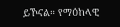ይኾናል። የማዕከላዊ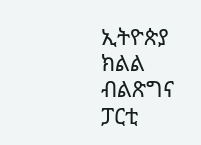ኢትዮጵያ ክልል ብልጽግና ፓርቲ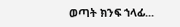ወጣት ክንፍ ኀላፊ...